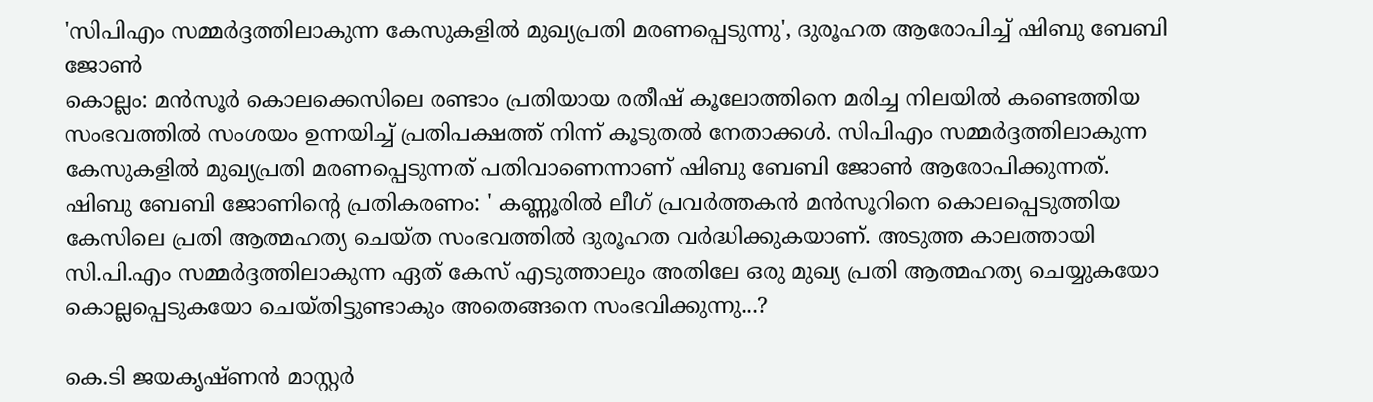'സിപിഎം സമ്മർദ്ദത്തിലാകുന്ന കേസുകളിൽ മുഖ്യപ്രതി മരണപ്പെടുന്നു', ദുരൂഹത ആരോപിച്ച് ഷിബു ബേബി ജോൺ
കൊല്ലം: മൻസൂർ കൊലക്കെസിലെ രണ്ടാം പ്രതിയായ രതീഷ് കൂലോത്തിനെ മരിച്ച നിലയിൽ കണ്ടെത്തിയ സംഭവത്തിൽ സംശയം ഉന്നയിച്ച് പ്രതിപക്ഷത്ത് നിന്ന് കൂടുതൽ നേതാക്കൾ. സിപിഎം സമ്മർദ്ദത്തിലാകുന്ന കേസുകളിൽ മുഖ്യപ്രതി മരണപ്പെടുന്നത് പതിവാണെന്നാണ് ഷിബു ബേബി ജോൺ ആരോപിക്കുന്നത്.
ഷിബു ബേബി ജോണിന്റെ പ്രതികരണം: ' കണ്ണൂരിൽ ലീഗ് പ്രവർത്തകൻ മൻസൂറിനെ കൊലപ്പെടുത്തിയ കേസിലെ പ്രതി ആത്മഹത്യ ചെയ്ത സംഭവത്തിൽ ദുരൂഹത വർദ്ധിക്കുകയാണ്. അടുത്ത കാലത്തായി സി.പി.എം സമ്മർദ്ദത്തിലാകുന്ന ഏത് കേസ് എടുത്താലും അതിലേ ഒരു മുഖ്യ പ്രതി ആത്മഹത്യ ചെയ്യുകയോ കൊല്ലപ്പെടുകയോ ചെയ്തിട്ടുണ്ടാകും അതെങ്ങനെ സംഭവിക്കുന്നു...?

കെ.ടി ജയകൃഷ്ണൻ മാസ്റ്റർ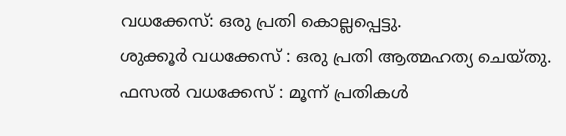വധക്കേസ്: ഒരു പ്രതി കൊല്ലപ്പെട്ടു.
ശുക്കൂർ വധക്കേസ് : ഒരു പ്രതി ആത്മഹത്യ ചെയ്തു.
ഫസൽ വധക്കേസ് : മൂന്ന് പ്രതികൾ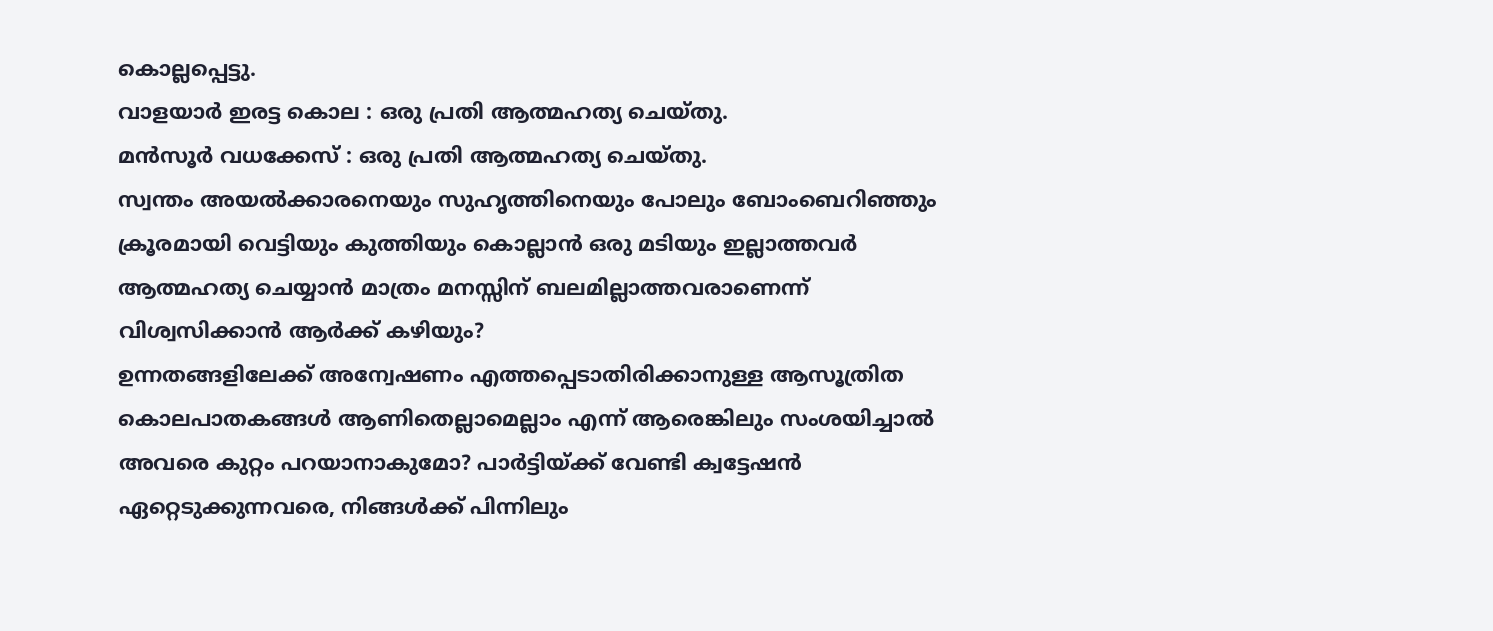കൊല്ലപ്പെട്ടു.
വാളയാർ ഇരട്ട കൊല : ഒരു പ്രതി ആത്മഹത്യ ചെയ്തു.
മൻസൂർ വധക്കേസ് : ഒരു പ്രതി ആത്മഹത്യ ചെയ്തു.
സ്വന്തം അയൽക്കാരനെയും സുഹൃത്തിനെയും പോലും ബോംബെറിഞ്ഞും ക്രൂരമായി വെട്ടിയും കുത്തിയും കൊല്ലാൻ ഒരു മടിയും ഇല്ലാത്തവർ ആത്മഹത്യ ചെയ്യാൻ മാത്രം മനസ്സിന് ബലമില്ലാത്തവരാണെന്ന് വിശ്വസിക്കാൻ ആർക്ക് കഴിയും?
ഉന്നതങ്ങളിലേക്ക് അന്വേഷണം എത്തപ്പെടാതിരിക്കാനുള്ള ആസൂത്രിത കൊലപാതകങ്ങൾ ആണിതെല്ലാമെല്ലാം എന്ന് ആരെങ്കിലും സംശയിച്ചാൽ അവരെ കുറ്റം പറയാനാകുമോ? പാർട്ടിയ്ക്ക് വേണ്ടി ക്വട്ടേഷൻ ഏറ്റെടുക്കുന്നവരെ, നിങ്ങൾക്ക് പിന്നിലും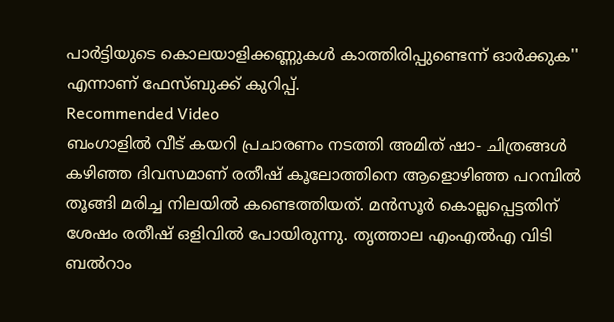പാർട്ടിയുടെ കൊലയാളിക്കണ്ണുകൾ കാത്തിരിപ്പുണ്ടെന്ന് ഓർക്കുക'' എന്നാണ് ഫേസ്ബുക്ക് കുറിപ്പ്.
Recommended Video
ബംഗാളിൽ വീട് കയറി പ്രചാരണം നടത്തി അമിത് ഷാ- ചിത്രങ്ങൾ
കഴിഞ്ഞ ദിവസമാണ് രതീഷ് കൂലോത്തിനെ ആളൊഴിഞ്ഞ പറമ്പിൽ തൂങ്ങി മരിച്ച നിലയിൽ കണ്ടെത്തിയത്. മൻസൂർ കൊല്ലപ്പെട്ടതിന് ശേഷം രതീഷ് ഒളിവിൽ പോയിരുന്നു. തൃത്താല എംഎൽഎ വിടി ബൽറാം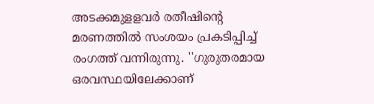അടക്കമുളളവർ രതീഷിന്റെ മരണത്തിൽ സംശയം പ്രകടിപ്പിച്ച് രംഗത്ത് വന്നിരുന്നു. ''ഗുരുതരമായ ഒരവസ്ഥയിലേക്കാണ്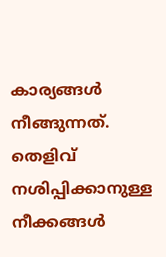കാര്യങ്ങൾ നീങ്ങുന്നത്. തെളിവ് നശിപ്പിക്കാനുള്ള നീക്കങ്ങൾ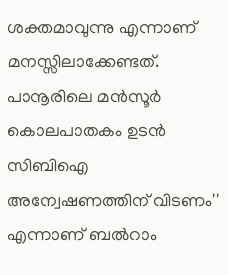ശക്തമാവുന്നു എന്നാണ് മനസ്സിലാക്കേണ്ടത്. പാനൂരിലെ മൻസൂർ കൊലപാതകം ഉടൻ സിബിഐ അന്വേഷണത്തിന് വിടണം'' എന്നാണ് ബൽറാം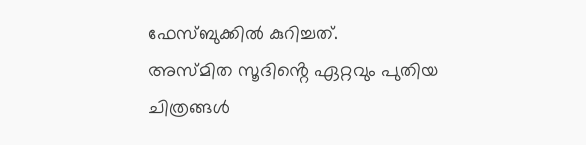ഫേസ്ബുക്കിൽ കുറിച്ചത്.
അസ്മിത സൂദിൻ്റെ ഏറ്റവും പുതിയ ചിത്രങ്ങൾ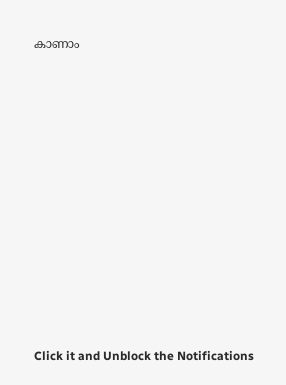കാണാം












Click it and Unblock the Notifications